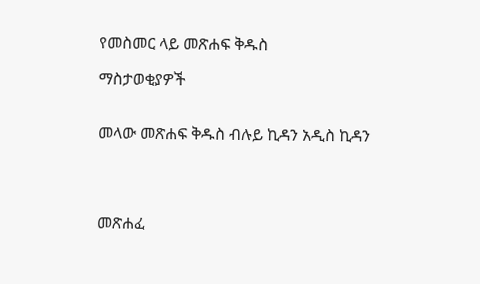የመስመር ላይ መጽሐፍ ቅዱስ

ማስታወቂያዎች


መላው መጽሐፍ ቅዱስ ብሉይ ኪዳን አዲስ ኪዳን




መጽሐፈ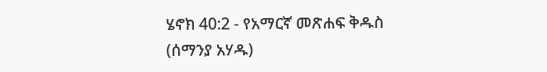ሄኖክ 40:2 - የአማርኛ መጽሐፍ ቅዱስ (ሰማንያ አሃዱ)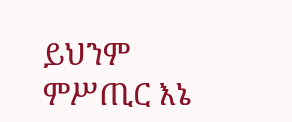ይህንም ምሥጢር እኔ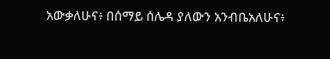አውቃለሁና፥ በሰማይ ሰሌዳ ያለውን አንብቤአለሁና፥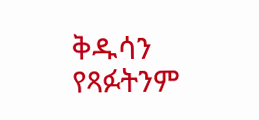ቅዱሳን የጻፉትንም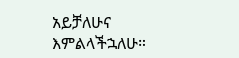አይቻለሁና እምልላችኋለሁ።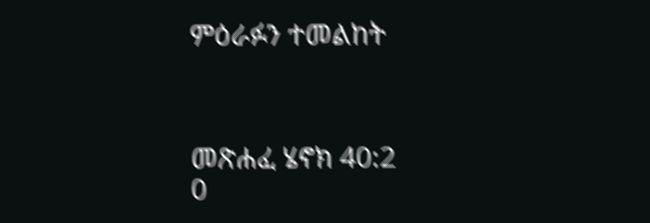ምዕራፉን ተመልከት



መጽሐፈ ሄኖክ 40:2
0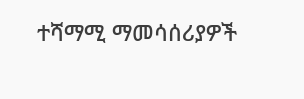ተሻማሚ ማመሳሰሪያዎች